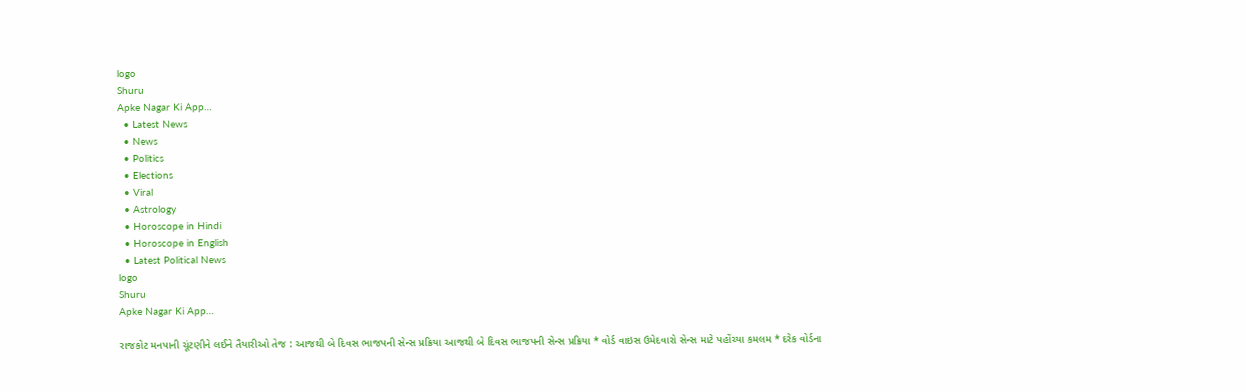logo
Shuru
Apke Nagar Ki App…
  • Latest News
  • News
  • Politics
  • Elections
  • Viral
  • Astrology
  • Horoscope in Hindi
  • Horoscope in English
  • Latest Political News
logo
Shuru
Apke Nagar Ki App…

રાજકોટ મનપાની ચૂંટણીને લઈને તૈયારીઓ તેજ : આજથી બે દિવસ ભાજપની સેન્સ પ્રક્રિયા આજથી બે દિવસ ભાજપની સેન્સ પ્રક્રિયા * વોર્ડ વાઇસ ઉમેદવારો સેન્સ માટે પહોંચ્યા કમલમ * દરેક વોર્ડના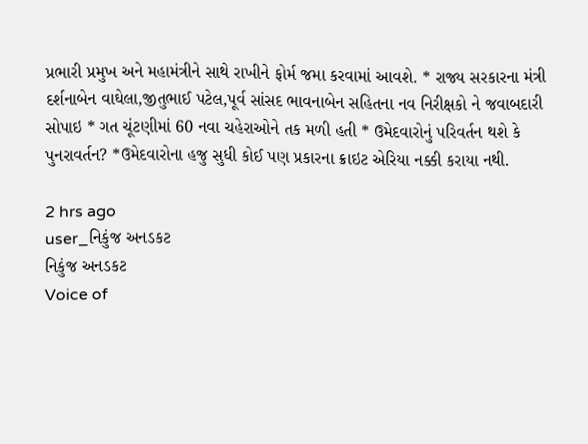પ્રભારી પ્રમુખ અને મહામંત્રીને સાથે રાખીને ફોર્મ જમા કરવામાં આવશે. * રાજ્ય સરકારના મંત્રી દર્શનાબેન વાઘેલા,જીતુભાઈ પટેલ,પૂર્વ સાંસદ ભાવનાબેન સહિતના નવ નિરીક્ષકો ને જવાબદારી સોપાઇ * ગત ચૂંટણીમાં 60 નવા ચહેરાઓને તક મળી હતી * ઉમેદવારોનું પરિવર્તન થશે કે પુનરાવર્તન? *ઉમેદવારોના હજુ સુધી કોઈ પણ પ્રકારના ક્રાઇટ એરિયા નક્કી કરાયા નથી.

2 hrs ago
user_નિકુંજ અનડકટ
નિકુંજ અનડકટ
Voice of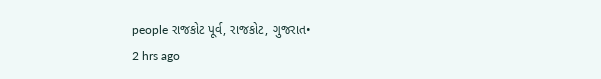people રાજકોટ પૂર્વ, રાજકોટ, ગુજરાત•
2 hrs ago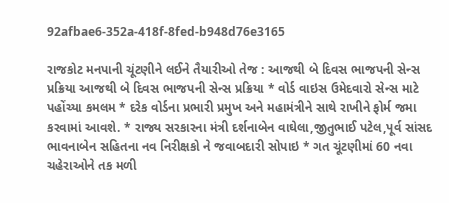92afbae6-352a-418f-8fed-b948d76e3165

રાજકોટ મનપાની ચૂંટણીને લઈને તૈયારીઓ તેજ : આજથી બે દિવસ ભાજપની સેન્સ પ્રક્રિયા આજથી બે દિવસ ભાજપની સેન્સ પ્રક્રિયા * વોર્ડ વાઇસ ઉમેદવારો સેન્સ માટે પહોંચ્યા કમલમ * દરેક વોર્ડના પ્રભારી પ્રમુખ અને મહામંત્રીને સાથે રાખીને ફોર્મ જમા કરવામાં આવશે. * રાજ્ય સરકારના મંત્રી દર્શનાબેન વાઘેલા,જીતુભાઈ પટેલ,પૂર્વ સાંસદ ભાવનાબેન સહિતના નવ નિરીક્ષકો ને જવાબદારી સોપાઇ * ગત ચૂંટણીમાં 60 નવા ચહેરાઓને તક મળી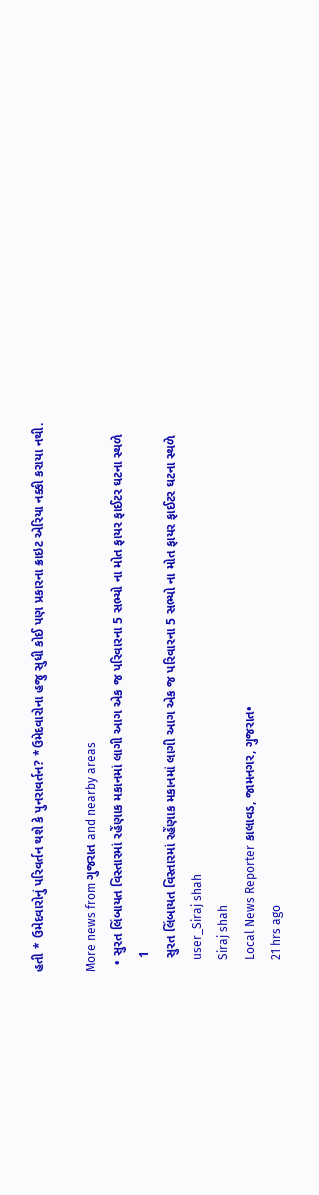હતી * ઉમેદવારોનું પરિવર્તન થશે કે પુનરાવર્તન? *ઉમેદવારોના હજુ સુધી કોઈ પણ પ્રકારના ક્રાઇટ એરિયા નક્કી કરાયા નથી.

More news from ગુજરાત and nearby areas
  • સુરત લિંબાયત વિસ્તારમાં રહેંણાક મકાનમાં લાગી આગ એક જ પરિવારના 5 સભ્યો ના મોત ફાયર ફાઈટર ઘટના સ્થળે
    1
    સુરત લિંબાયત વિસ્તારમાં રહેંણાક મકાનમાં લાગી આગ એક જ પરિવારના 5 સભ્યો ના મોત ફાયર ફાઈટર ઘટના સ્થળે
    user_Siraj shah
    Siraj shah
    Local News Reporter કાલાવડ, જામનગર, ગુજરાત•
    21 hrs ago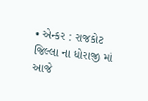• એન્કર : રાજકોટ જિલ્લા ના ધોરાજી માં આજે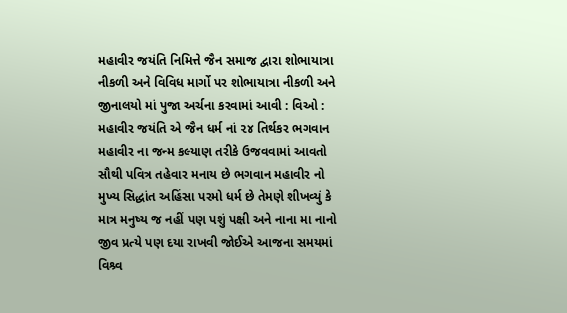મહાવીર જયંતિ નિમિત્તે જૈન સમાજ દ્વારા શોભાયાત્રા નીકળી અને વિવિધ માર્ગો પર શોભાયાત્રા નીકળી અને જીનાલયો માં પુજા અર્ચના કરવામાં આવી : વિઓ : મહાવીર જયંતિ એ જૈન ધર્મ નાં ૨૪ તિર્થકર ભગવાન મહાવીર ના જન્મ કલ્યાણ તરીકે ઉજવવામાં આવતો સૌથી પવિત્ર તહેવાર મનાય છે ભગવાન મહાવીર નો મુખ્ય સિદ્ધાંત અહિંસા પરમો ધર્મ છે તેમણે શીખવ્યું કે માત્ર મનુષ્ય જ નહીં પણ પશું પક્ષી અને નાના મા નાનો જીવ પ્રત્યે પણ દયા રાખવી જોઈએ આજના સમયમાં વિશ્ર્વ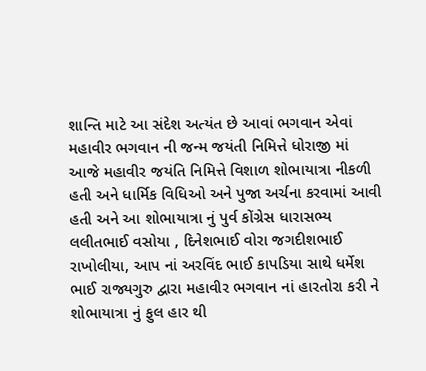શાન્તિ માટે આ સંદેશ અત્યંત છે આવાં ભગવાન એવાં મહાવીર ભગવાન ની જન્મ જયંતી નિમિત્તે ધોરાજી માં આજે મહાવીર જયંતિ નિમિત્તે વિશાળ શોભાયાત્રા નીકળી હતી અને ધાર્મિક વિધિઓ અને પુજા અર્ચના કરવામાં આવી હતી અને આ શોભાયાત્રા નું પુર્વ કોંગ્રેસ ધારાસભ્ય લલીતભાઈ વસોયા , દિનેશભાઈ વોરા જગદીશભાઈ રાખોલીયા, આપ નાં અરવિંદ ભાઈ કાપડિયા સાથે ધર્મેશ ભાઈ રાજ્યગુરુ દ્વારા મહાવીર ભગવાન નાં હારતોરા કરી ને શોભાયાત્રા નું ફુલ હાર થી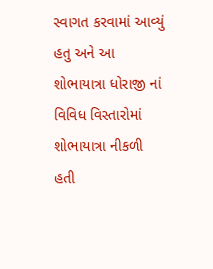સ્વાગત કરવામાં આવ્યું હતુ અને આ શોભાયાત્રા ધોરાજી નાં વિવિધ વિસ્તારોમાં શોભાયાત્રા નીકળી હતી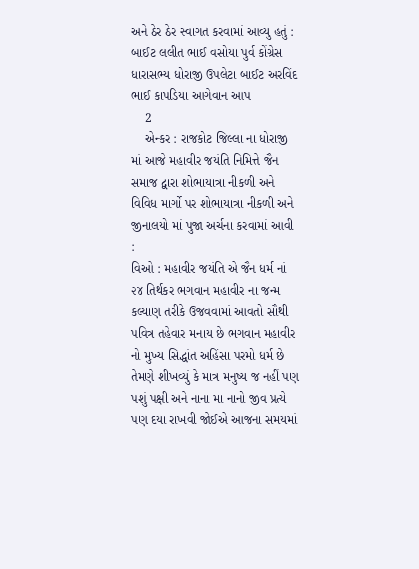અને ઠેર ઠેર સ્વાગત કરવામાં આવ્યુ હતું : બાઈટ લલીત ભાઈ વસોયા પુર્વ કોંગ્રેસ ધારાસભ્ય ધોરાજી ઉપલેટા બાઈટ અરવિંદ ભાઈ કાપડિયા આગેવાન આપ
    2
    એન્કર : રાજકોટ જિલ્લા ના ધોરાજી માં આજે મહાવીર જયંતિ નિમિત્તે જૈન સમાજ દ્વારા શોભાયાત્રા નીકળી અને વિવિધ માર્ગો પર શોભાયાત્રા નીકળી અને જીનાલયો માં પુજા અર્ચના કરવામાં આવી :
વિઓ : મહાવીર જયંતિ એ જૈન ધર્મ નાં ૨૪ તિર્થકર ભગવાન મહાવીર ના જન્મ કલ્યાણ તરીકે ઉજવવામાં આવતો સૌથી પવિત્ર તહેવાર મનાય છે ભગવાન મહાવીર નો મુખ્ય સિદ્ધાંત અહિંસા પરમો ધર્મ છે તેમણે શીખવ્યું કે માત્ર મનુષ્ય જ નહીં પણ પશું પક્ષી અને નાના મા નાનો જીવ પ્રત્યે પણ દયા રાખવી જોઈએ આજના સમયમાં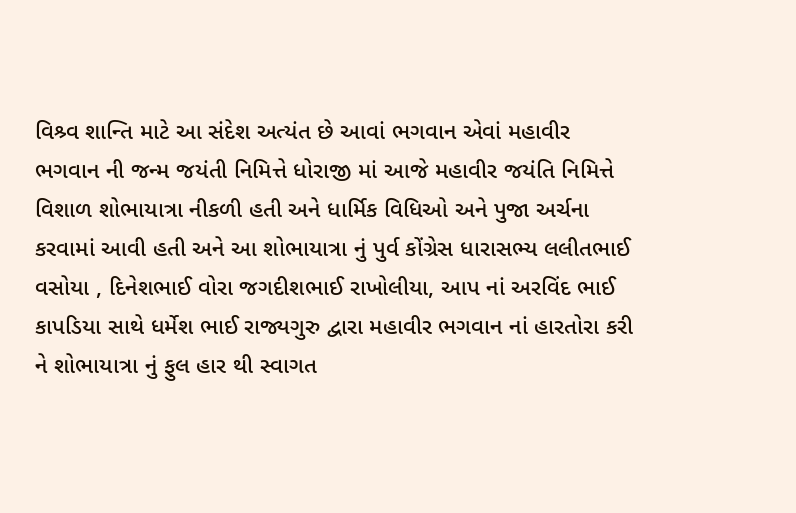વિશ્ર્વ શાન્તિ માટે આ સંદેશ અત્યંત છે આવાં ભગવાન એવાં મહાવીર ભગવાન ની જન્મ જયંતી નિમિત્તે ધોરાજી માં આજે મહાવીર જયંતિ નિમિત્તે વિશાળ શોભાયાત્રા નીકળી હતી અને ધાર્મિક વિધિઓ અને પુજા અર્ચના કરવામાં આવી હતી અને આ શોભાયાત્રા નું પુર્વ કોંગ્રેસ ધારાસભ્ય લલીતભાઈ વસોયા , દિનેશભાઈ વોરા જગદીશભાઈ રાખોલીયા, આપ નાં અરવિંદ ભાઈ કાપડિયા સાથે ધર્મેશ ભાઈ રાજ્યગુરુ દ્વારા મહાવીર ભગવાન નાં હારતોરા કરી ને શોભાયાત્રા નું ફુલ હાર થી સ્વાગત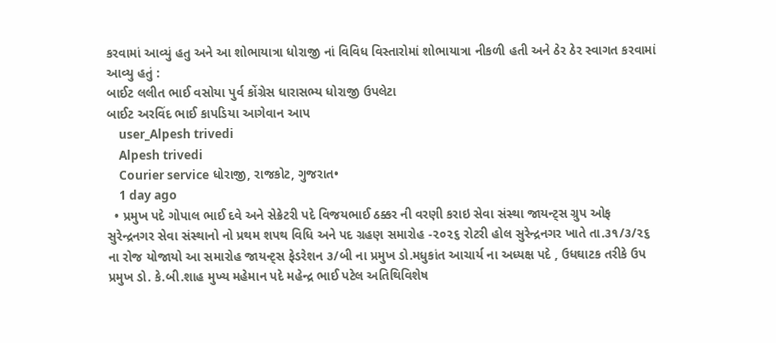કરવામાં આવ્યું હતુ અને આ શોભાયાત્રા ધોરાજી નાં વિવિધ વિસ્તારોમાં શોભાયાત્રા નીકળી હતી અને ઠેર ઠેર સ્વાગત કરવામાં આવ્યુ હતું :
બાઈટ લલીત ભાઈ વસોયા પુર્વ કોંગ્રેસ ધારાસભ્ય ધોરાજી ઉપલેટા
બાઈટ અરવિંદ ભાઈ કાપડિયા આગેવાન આપ
    user_Alpesh trivedi
    Alpesh trivedi
    Courier service ધોરાજી, રાજકોટ, ગુજરાત•
    1 day ago
  • પ્રમુખ પદે ગોપાલ ભાઈ દવે અને સેક્રેટરી પદે વિજયભાઈ ઠક્કર ની વરણી કરાઇ સેવા સંસ્થા જાયન્ટ્સ ગ્રુપ ઓફ સુરેન્દ્રનગર સેવા સંસ્થાનો નો પ્રથમ શપથ વિધિ અને પદ ગ્રહણ સમારોહ -૨૦૨૬ રોટરી હોલ સુરેન્દ્રનગર ખાતે તા.૩૧/૩/૨૬ ના રોજ યોજાયો આ સમારોહ જાયન્ટ્સ ફેડરેશન ૩/બી ના પ્રમુખ ડો.મધુકાંત આચાર્ય ના અધ્યક્ષ પદે , ઉધઘાટક તરીકે ઉપ પ્રમુખ ડો. કે.બી.શાહ મુખ્ય મહેમાન પદે મહેન્દ્ર ભાઈ પટેલ અતિથિવિશેષ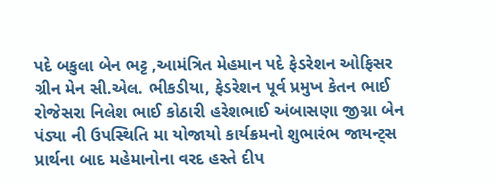પદે બકુલા બેન ભટ્ટ ,આમંત્રિત મેહમાન પદે ફેડરેશન ઓફિસર ગ્રીન મેન સી.એલ. ભીકડીયા, ફેડરેશન પૂર્વ પ્રમુખ કેતન ભાઈ રોજેસરા નિલેશ ભાઈ કોઠારી હરેશભાઈ અંબાસણા જીગ્ના બેન પંડ્યા ની ઉપસ્થિતિ મા યોજાયો કાર્યક્રમનો શુભારંભ જાયન્ટ્સ પ્રાર્થના બાદ મહેમાનોના વરદ હસ્તે દીપ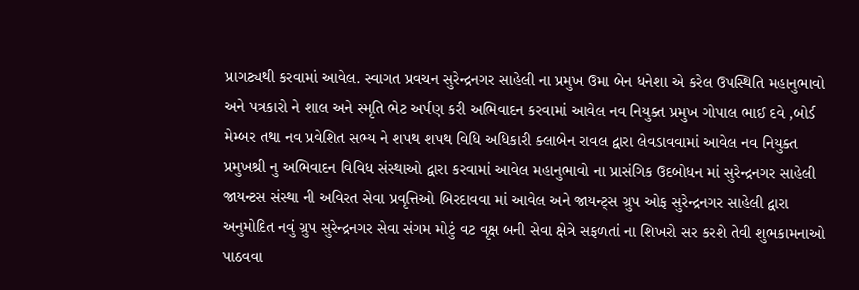પ્રાગટ્યથી કરવામાં આવેલ. સ્વાગત પ્રવચન સુરેન્દ્રનગર સાહેલી ના પ્રમુખ ઉમા બેન ધનેશા એ કરેલ ઉપસ્થિતિ મહાનુભાવો અને પત્રકારો ને શાલ અને સ્મૃતિ ભેટ અર્પણ કરી અભિવાદન કરવામાં આવેલ નવ નિયુક્ત પ્રમુખ ગોપાલ ભાઈ દવે ,બોર્ડ મેમ્બર તથા નવ પ્રવેશિત સભ્ય ને શપથ શપથ વિધિ અધિકારી ક્લાબેન રાવલ દ્વારા લેવડાવવામાં આવેલ નવ નિયુક્ત પ્રમુખશ્રી નુ અભિવાદન વિવિધ સંસ્થાઓ દ્વારા કરવામાં આવેલ મહાનુભાવો ના પ્રાસંગિક ઉદબોધન માં સુરેન્દ્રનગર સાહેલી જાયન્ટસ સંસ્થા ની અવિરત સેવા પ્રવૃત્તિઓ બિરદાવવા માં આવેલ અને જાયન્ટ્સ ગ્રુપ ઓફ સુરેન્દ્રનગર સાહેલી દ્વારા અનુમોદિત નવું ગ્રુપ સુરેન્દ્રનગર સેવા સંગમ મોટું વટ વૃક્ષ બની સેવા ક્ષેત્રે સફળતાં ના શિખરો સર કરશે તેવી શુભકામનાઓ પાઠવવા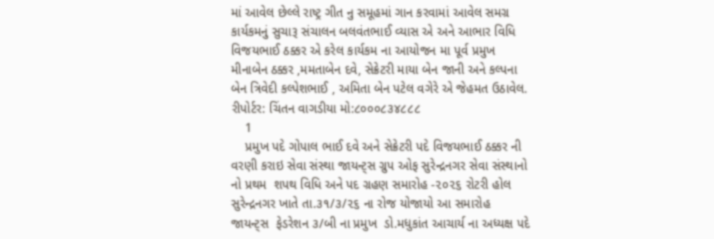માં આવેલ છેલ્લે રાષ્ટ્ર ગીત નુ સમૂહમાં ગાન કરવામાં આવેલ સમગ્ર કાર્યકમનું સુચારૂ સંચાલન બલવંતભાઈ વ્યાસ એ અને આભાર વિધિ વિજયભાઈ ઠક્કર એ કરેલ કાર્યકમ ના આયોજન મા પૂર્વ પ્રમુખ મીનાબેન ઠક્કર ,મમતાબેન દવે, સેક્રેટરી માયા બેન જાની અને કલ્પના બેન ત્રિવેદી કલ્પેશભાઈ , અમિતા બેન પટેલ વગેરે એ જેહમત ઉઠાવેલ. રીપોર્ટર: ચિંતન વાગડીયા મો:૮૦૦૦૮૩૪૮૮૮
    1
    પ્રમુખ પદે ગોપાલ ભાઈ દવે અને સેક્રેટરી પદે વિજયભાઈ ઠક્કર ની વરણી કરાઇ સેવા સંસ્થા જાયન્ટ્સ ગ્રુપ ઓફ સુરેન્દ્રનગર સેવા સંસ્થાનો
નો પ્રથમ  શપથ વિધિ અને પદ ગ્રહણ સમારોહ -૨૦૨૬ રોટરી હોલ સુરેન્દ્રનગર ખાતે તા.૩૧/૩/૨૬ ના રોજ યોજાયો આ સમારોહ  જાયન્ટ્સ  ફેડરેશન ૩/બી ના પ્રમુખ  ડો.મધુકાંત આચાર્ય ના અધ્યક્ષ પદે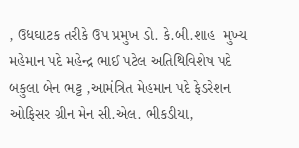, ઉધઘાટક તરીકે ઉપ પ્રમુખ ડો. કે.બી.શાહ  મુખ્ય મહેમાન પદે મહેન્દ્ર ભાઈ પટેલ અતિથિવિશેષ પદે બકુલા બેન ભટ્ટ ,આમંત્રિત મેહમાન પદે ફેડરેશન ઓફિસર ગ્રીન મેન સી.એલ. ભીકડીયા,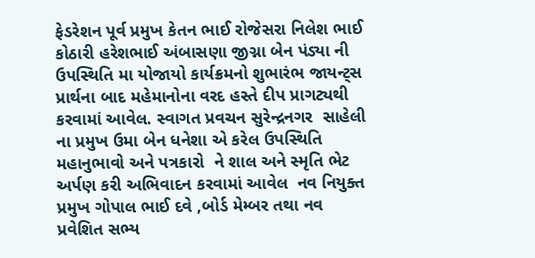ફેડરેશન પૂર્વ પ્રમુખ કેતન ભાઈ રોજેસરા નિલેશ ભાઈ કોઠારી હરેશભાઈ અંબાસણા જીગ્ના બેન પંડ્યા ની ઉપસ્થિતિ મા યોજાયો કાર્યક્રમનો શુભારંભ જાયન્ટ્સ પ્રાર્થના બાદ મહેમાનોના વરદ હસ્તે દીપ પ્રાગટ્યથી કરવામાં આવેલ. સ્વાગત પ્રવચન સુરેન્દ્રનગર  સાહેલી ના પ્રમુખ ઉમા બેન ધનેશા એ કરેલ ઉપસ્થિતિ મહાનુભાવો અને પત્રકારો  ને શાલ અને સ્મૃતિ ભેટ અર્પણ કરી અભિવાદન કરવામાં આવેલ  નવ નિયુક્ત પ્રમુખ ગોપાલ ભાઈ દવે ,બોર્ડ મેમ્બર તથા નવ પ્રવેશિત સભ્ય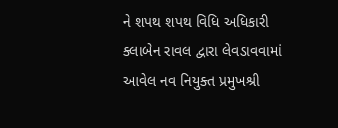ને શપથ શપથ વિધિ અધિકારી ક્લાબેન રાવલ દ્વારા લેવડાવવામાં આવેલ નવ નિયુક્ત પ્રમુખશ્રી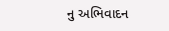નુ અભિવાદન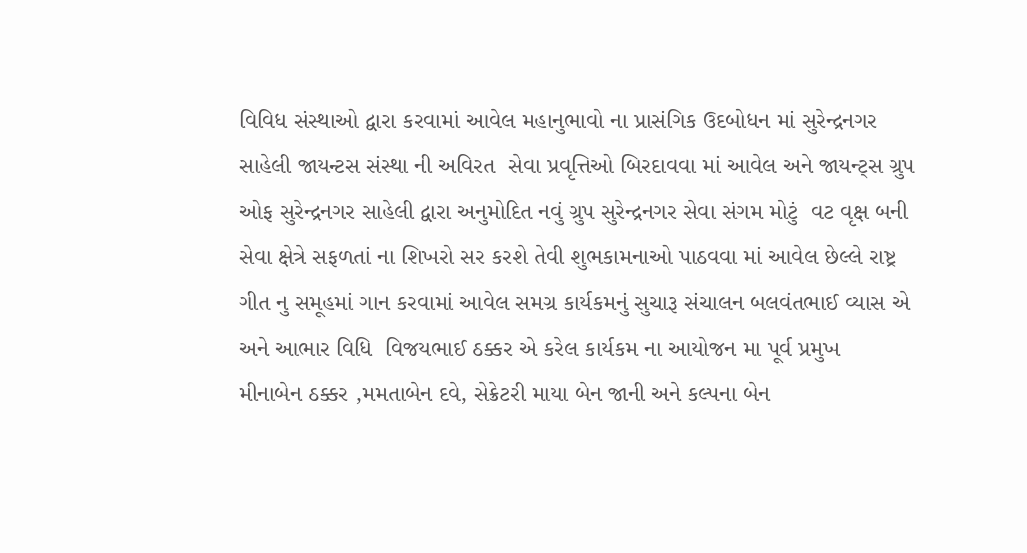વિવિધ સંસ્થાઓ દ્વારા કરવામાં આવેલ મહાનુભાવો ના પ્રાસંગિક ઉદબોધન માં સુરેન્દ્રનગર સાહેલી જાયન્ટસ સંસ્થા ની અવિરત  સેવા પ્રવૃત્તિઓ બિરદાવવા માં આવેલ અને જાયન્ટ્સ ગ્રુપ ઓફ સુરેન્દ્રનગર સાહેલી દ્વારા અનુમોદિત નવું ગ્રુપ સુરેન્દ્રનગર સેવા સંગમ મોટું  વટ વૃક્ષ બની સેવા ક્ષેત્રે સફળતાં ના શિખરો સર કરશે તેવી શુભકામનાઓ પાઠવવા માં આવેલ છેલ્લે રાષ્ટ્ર ગીત નુ સમૂહમાં ગાન કરવામાં આવેલ સમગ્ર કાર્યકમનું સુચારૂ સંચાલન બલવંતભાઈ વ્યાસ એ અને આભાર વિધિ  વિજયભાઈ ઠક્કર એ કરેલ કાર્યકમ ના આયોજન મા પૂર્વ પ્રમુખ  મીનાબેન ઠક્કર ,મમતાબેન દવે, સેક્રેટરી માયા બેન જાની અને કલ્પના બેન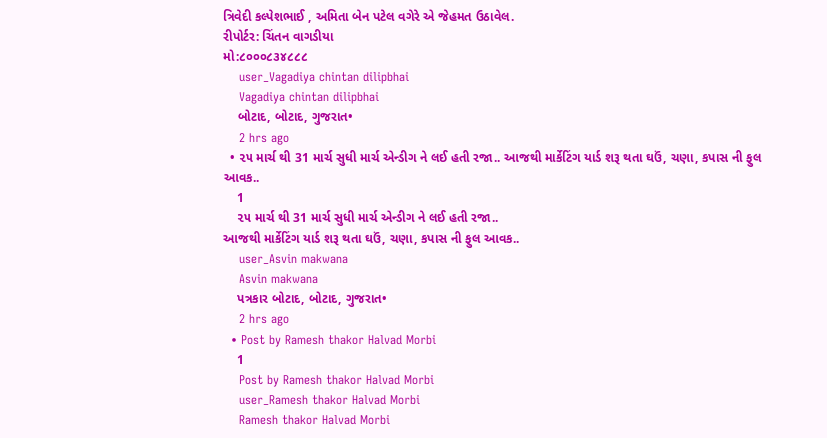ત્રિવેદી કલ્પેશભાઈ , અમિતા બેન પટેલ વગેરે એ જેહમત ઉઠાવેલ.
રીપોર્ટર: ચિંતન વાગડીયા
મો:૮૦૦૦૮૩૪૮૮૮
    user_Vagadiya chintan dilipbhai
    Vagadiya chintan dilipbhai
    બોટાદ, બોટાદ, ગુજરાત•
    2 hrs ago
  • ૨૫ માર્ચ થી 31 માર્ચ સુધી માર્ચ એન્ડીગ ને લઈ હતી રજા.. આજથી માર્કેટિંગ યાર્ડ શરૂ થતા ઘઉં, ચણા, કપાસ ની ફુલ આવક..
    1
    ૨૫ માર્ચ થી 31 માર્ચ સુધી માર્ચ એન્ડીગ ને લઈ હતી રજા..
આજથી માર્કેટિંગ યાર્ડ શરૂ થતા ઘઉં, ચણા, કપાસ ની ફુલ આવક..
    user_Asvin makwana
    Asvin makwana
    પત્રકાર બોટાદ, બોટાદ, ગુજરાત•
    2 hrs ago
  • Post by Ramesh thakor Halvad Morbi
    1
    Post by Ramesh thakor Halvad Morbi
    user_Ramesh thakor Halvad Morbi
    Ramesh thakor Halvad Morbi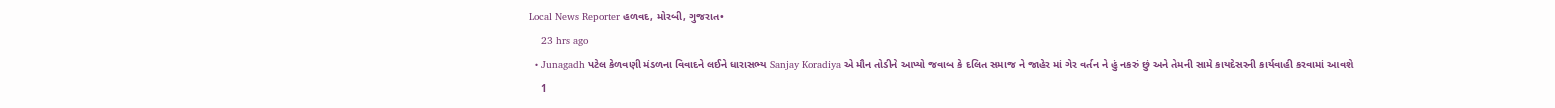Local News Reporter હળવદ, મોરબી, ગુજરાત•
    23 hrs ago
  • Junagadh પટેલ કેળવણી મંડળના વિવાદને લઈને ધારાસભ્ય Sanjay Koradiya એ મૌન તોડીને આપ્યો જવાબ કે દલિત સમાજ ને જાહેર માં ગેર વર્તન ને હું નકરું છું અને તેમની સામે કાયદેસરની કાર્યવાહી કરવામાં આવશે
    1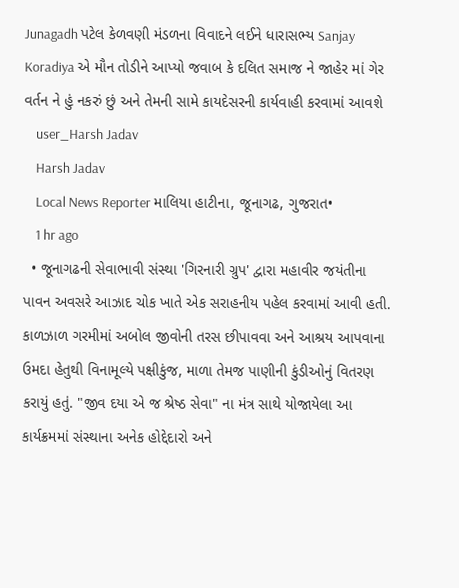Junagadh પટેલ કેળવણી મંડળના વિવાદને લઈને ધારાસભ્ય Sanjay Koradiya એ મૌન તોડીને આપ્યો જવાબ કે દલિત સમાજ ને જાહેર માં ગેર વર્તન ને હું નકરું છું અને તેમની સામે કાયદેસરની કાર્યવાહી કરવામાં આવશે
    user_Harsh Jadav
    Harsh Jadav
    Local News Reporter માલિયા હાટીના, જૂનાગઢ, ગુજરાત•
    1 hr ago
  • જૂનાગઢની સેવાભાવી સંસ્થા 'ગિરનારી ગ્રુપ' દ્વારા મહાવીર જયંતીના પાવન અવસરે આઝાદ ચોક ખાતે એક સરાહનીય પહેલ કરવામાં આવી હતી. કાળઝાળ ગરમીમાં અબોલ જીવોની તરસ છીપાવવા અને આશ્રય આપવાના ઉમદા હેતુથી વિનામૂલ્યે પક્ષીકુંજ, માળા તેમજ પાણીની કુંડીઓનું વિતરણ કરાયું હતું. "જીવ દયા એ જ શ્રેષ્ઠ સેવા" ના મંત્ર સાથે યોજાયેલા આ કાર્યક્રમમાં સંસ્થાના અનેક હોદ્દેદારો અને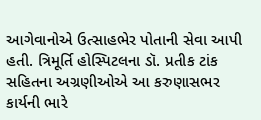આગેવાનોએ ઉત્સાહભેર પોતાની સેવા આપી હતી. ત્રિમૂર્તિ હોસ્પિટલના ડૉ. પ્રતીક ટાંક સહિતના અગ્રણીઓએ આ કરુણાસભર કાર્યની ભારે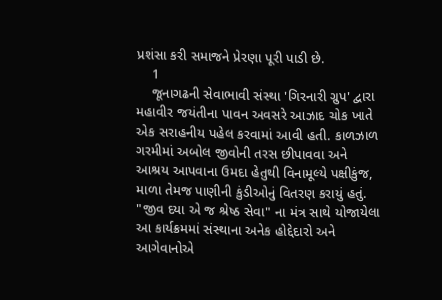પ્રશંસા કરી સમાજને પ્રેરણા પૂરી પાડી છે.
    1
    જૂનાગઢની સેવાભાવી સંસ્થા 'ગિરનારી ગ્રુપ' દ્વારા મહાવીર જયંતીના પાવન અવસરે આઝાદ ચોક ખાતે એક સરાહનીય પહેલ કરવામાં આવી હતી. કાળઝાળ ગરમીમાં અબોલ જીવોની તરસ છીપાવવા અને આશ્રય આપવાના ઉમદા હેતુથી વિનામૂલ્યે પક્ષીકુંજ, માળા તેમજ પાણીની કુંડીઓનું વિતરણ કરાયું હતું. "જીવ દયા એ જ શ્રેષ્ઠ સેવા" ના મંત્ર સાથે યોજાયેલા આ કાર્યક્રમમાં સંસ્થાના અનેક હોદ્દેદારો અને આગેવાનોએ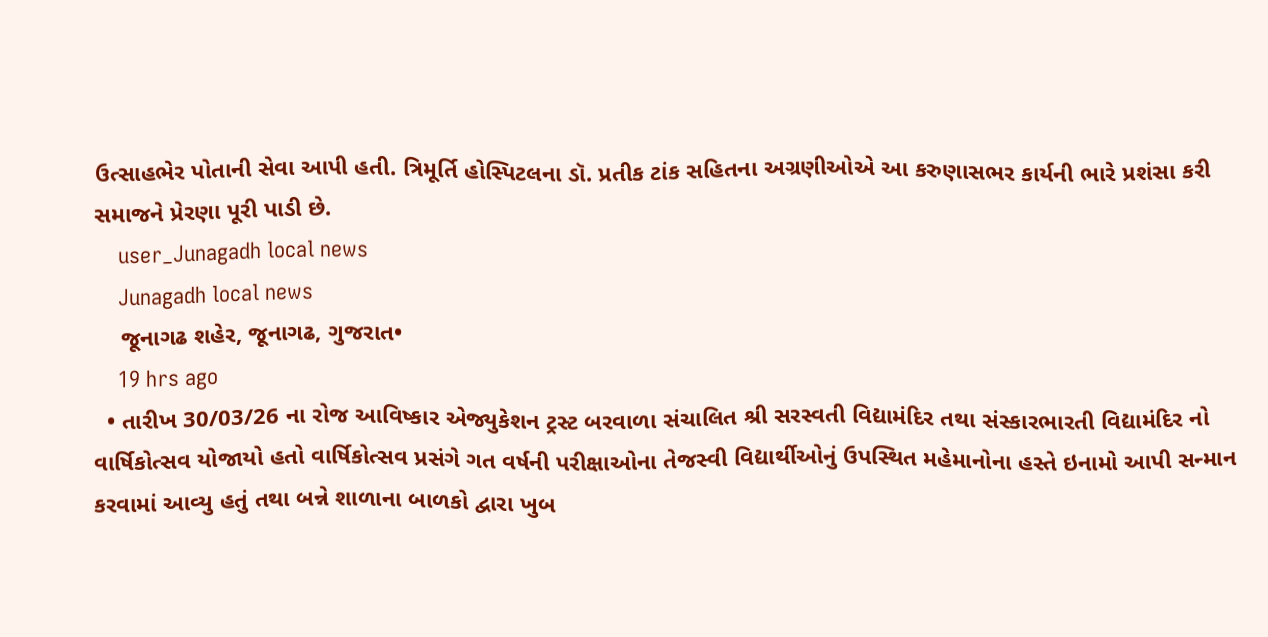ઉત્સાહભેર પોતાની સેવા આપી હતી. ત્રિમૂર્તિ હોસ્પિટલના ડૉ. પ્રતીક ટાંક સહિતના અગ્રણીઓએ આ કરુણાસભર કાર્યની ભારે પ્રશંસા કરી સમાજને પ્રેરણા પૂરી પાડી છે.
    user_Junagadh local news
    Junagadh local news
    જૂનાગઢ શહેર, જૂનાગઢ, ગુજરાત•
    19 hrs ago
  • તારીખ 30/03/26 ના રોજ આવિષ્કાર એજ્યુકેશન ટ્રસ્ટ બરવાળા સંચાલિત શ્રી સરસ્વતી વિદ્યામંદિર તથા સંસ્કારભારતી વિદ્યામંદિર નો વાર્ષિકોત્સવ યોજાયો હતો વાર્ષિકોત્સવ પ્રસંગે ગત વર્ષની પરીક્ષાઓના તેજસ્વી વિદ્યાર્થીઓનું ઉપસ્થિત મહેમાનોના હસ્તે ઇનામો આપી સન્માન કરવામાં આવ્યુ હતું તથા બન્ને શાળાના બાળકો દ્વારા ખુબ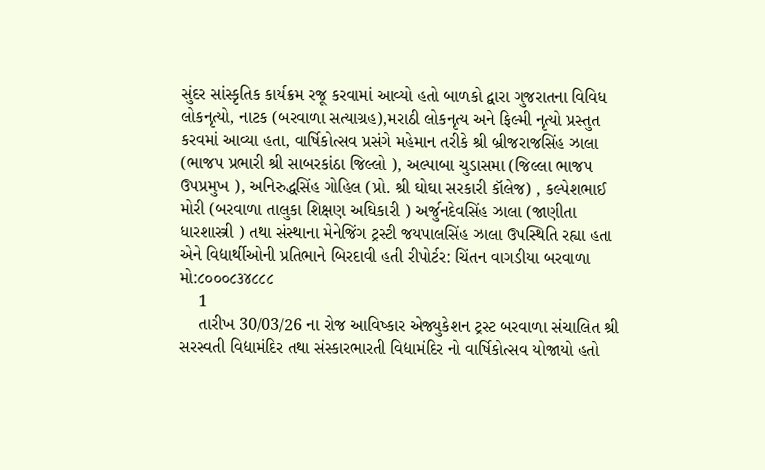સુંદર સાંસ્કૃતિક કાર્યક્રમ રજૂ કરવામાં આવ્યો હતો બાળકો દ્વારા ગુજરાતના વિવિધ લોકનૃત્યો, નાટક (બરવાળા સત્યાગ્રહ),મરાઠી લોકનૃત્ય અને ફિલ્મી નૃત્યો પ્રસ્તુત કરવમાં આવ્યા હતા, વાર્ષિકોત્સવ પ્રસંગે મહેમાન તરીકે શ્રી બ્રીજરાજસિંહ ઝાલા (ભાજપ પ્રભારી શ્રી સાબરકાંઠા જિલ્લો ), અલ્પાબા ચુડાસમા (જિલ્લા ભાજપ ઉપપ્રમુખ ), અનિરુદ્ધસિંહ ગોહિલ (પ્રો. શ્રી ઘોઘા સરકારી કૉલેજ) , કલ્પેશભાઈ મોરી (બરવાળા તાલુકા શિક્ષણ અઘિકારી ) અર્જુનદેવસિંહ ઝાલા (જાણીતા ધારશાસ્ત્રી ) તથા સંસ્થાના મેનેજિંગ ટ્રસ્ટી જયપાલસિંહ ઝાલા ઉપસ્થિતિ રહ્યા હતા એને વિદ્યાર્થીઓની પ્રતિભાને બિરદાવી હતી રીપોર્ટર: ચિંતન વાગડીયા બરવાળા મો:૮૦૦૦૮૩૪૮૮૮
    1
    તારીખ 30/03/26 ના રોજ આવિષ્કાર એજ્યુકેશન ટ્રસ્ટ બરવાળા સંચાલિત શ્રી સરસ્વતી વિદ્યામંદિર તથા સંસ્કારભારતી વિદ્યામંદિર નો વાર્ષિકોત્સવ યોજાયો હતો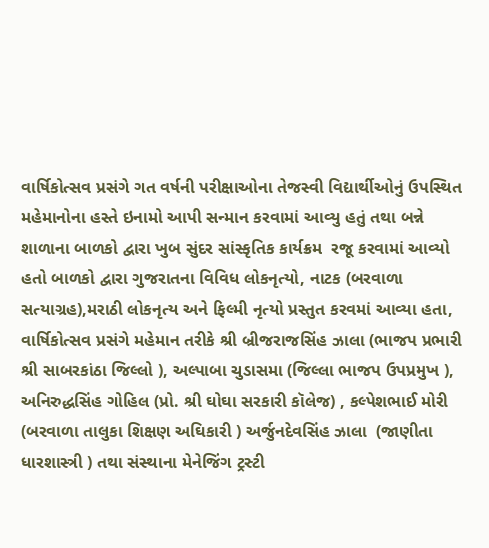વાર્ષિકોત્સવ પ્રસંગે ગત વર્ષની પરીક્ષાઓના તેજસ્વી વિદ્યાર્થીઓનું ઉપસ્થિત મહેમાનોના હસ્તે ઇનામો આપી સન્માન કરવામાં આવ્યુ હતું તથા બન્ને શાળાના બાળકો દ્વારા ખુબ સુંદર સાંસ્કૃતિક કાર્યક્રમ  રજૂ કરવામાં આવ્યો હતો બાળકો દ્વારા ગુજરાતના વિવિધ લોકનૃત્યો, નાટક (બરવાળા સત્યાગ્રહ),મરાઠી લોકનૃત્ય અને ફિલ્મી નૃત્યો પ્રસ્તુત કરવમાં આવ્યા હતા, વાર્ષિકોત્સવ પ્રસંગે મહેમાન તરીકે શ્રી બ્રીજરાજસિંહ ઝાલા (ભાજપ પ્રભારી શ્રી સાબરકાંઠા જિલ્લો ), અલ્પાબા ચુડાસમા (જિલ્લા ભાજપ ઉપપ્રમુખ ), અનિરુદ્ધસિંહ ગોહિલ (પ્રો. શ્રી ઘોઘા સરકારી કૉલેજ) , કલ્પેશભાઈ મોરી (બરવાળા તાલુકા શિક્ષણ અઘિકારી ) અર્જુનદેવસિંહ ઝાલા  (જાણીતા ધારશાસ્ત્રી ) તથા સંસ્થાના મેનેજિંગ ટ્રસ્ટી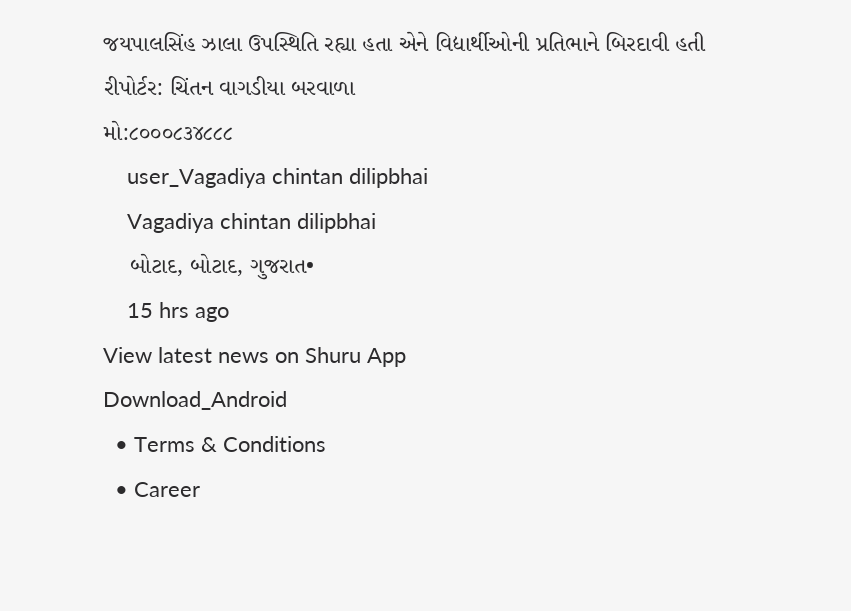જયપાલસિંહ ઝાલા ઉપસ્થિતિ રહ્યા હતા એને વિદ્યાર્થીઓની પ્રતિભાને બિરદાવી હતી
રીપોર્ટર: ચિંતન વાગડીયા બરવાળા
મો:૮૦૦૦૮૩૪૮૮૮
    user_Vagadiya chintan dilipbhai
    Vagadiya chintan dilipbhai
    બોટાદ, બોટાદ, ગુજરાત•
    15 hrs ago
View latest news on Shuru App
Download_Android
  • Terms & Conditions
  • Career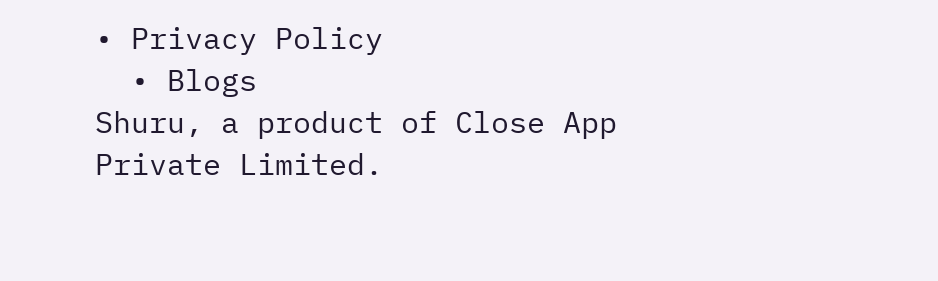• Privacy Policy
  • Blogs
Shuru, a product of Close App Private Limited.